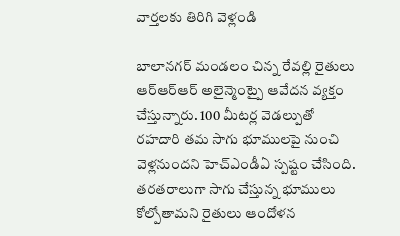వార్తలకు తిరిగి వెళ్లండి

బాలానగర్ మండలం చిన్న రేవల్లి రైతులు ఆర్ఆర్ఆర్ అలైన్మెంట్పై ఆవేదన వ్యక్తం చేస్తున్నారు. 100 మీటర్ల వెడల్పుతో రహదారి తమ సాగు భూములపై నుంచి వెళ్లనుందని హెచ్ఎండీఏ స్పష్టం చేసింది.
తరతరాలుగా సాగు చేస్తున్న భూములు కోల్పోతామని రైతులు ఆందోళన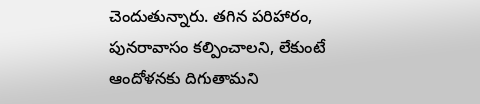చెందుతున్నారు. తగిన పరిహారం, పునరావాసం కల్పించాలని, లేకుంటే ఆందోళనకు దిగుతామని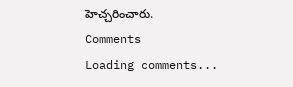హెచ్చరించారు.
Comments
Loading comments...